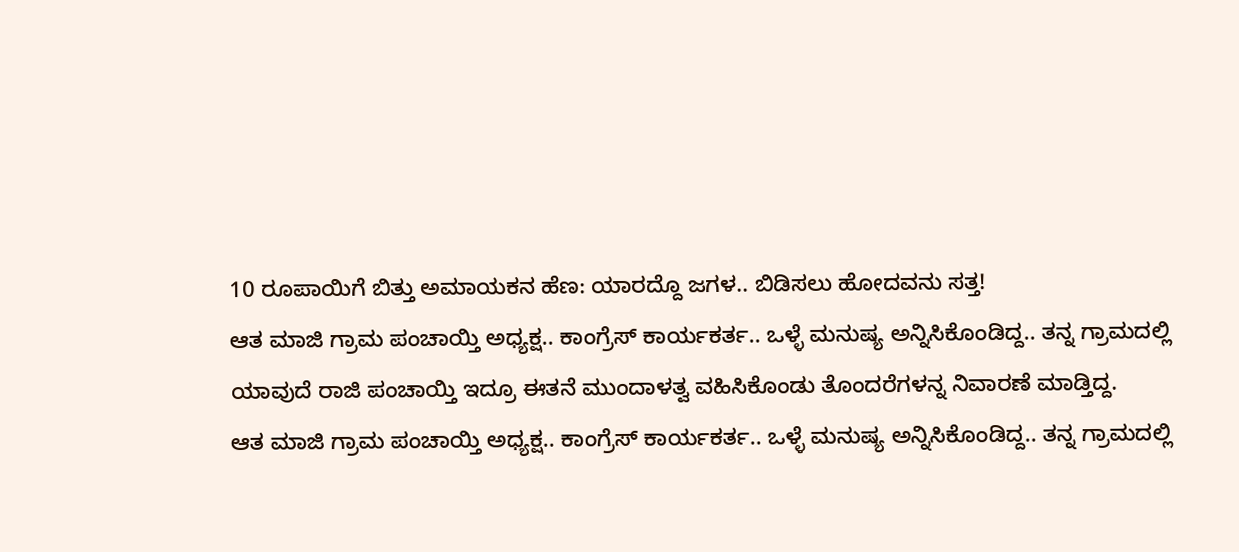10 ರೂಪಾಯಿಗೆ ಬಿತ್ತು ಅಮಾಯಕನ ಹೆಣ: ಯಾರದ್ದೊ ಜಗಳ.. ಬಿಡಿಸಲು ಹೋದವನು ಸತ್ತ!
ಆತ ಮಾಜಿ ಗ್ರಾಮ ಪಂಚಾಯ್ತಿ ಅಧ್ಯಕ್ಷ.. ಕಾಂಗ್ರೆಸ್ ಕಾರ್ಯಕರ್ತ.. ಒಳ್ಳೆ ಮನುಷ್ಯ ಅನ್ನಿಸಿಕೊಂಡಿದ್ದ.. ತನ್ನ ಗ್ರಾಮದಲ್ಲಿ ಯಾವುದೆ ರಾಜಿ ಪಂಚಾಯ್ತಿ ಇದ್ರೂ ಈತನೆ ಮುಂದಾಳತ್ವ ವಹಿಸಿಕೊಂಡು ತೊಂದರೆಗಳನ್ನ ನಿವಾರಣೆ ಮಾಡ್ತಿದ್ದ.
ಆತ ಮಾಜಿ ಗ್ರಾಮ ಪಂಚಾಯ್ತಿ ಅಧ್ಯಕ್ಷ.. ಕಾಂಗ್ರೆಸ್ ಕಾರ್ಯಕರ್ತ.. ಒಳ್ಳೆ ಮನುಷ್ಯ ಅನ್ನಿಸಿಕೊಂಡಿದ್ದ.. ತನ್ನ ಗ್ರಾಮದಲ್ಲಿ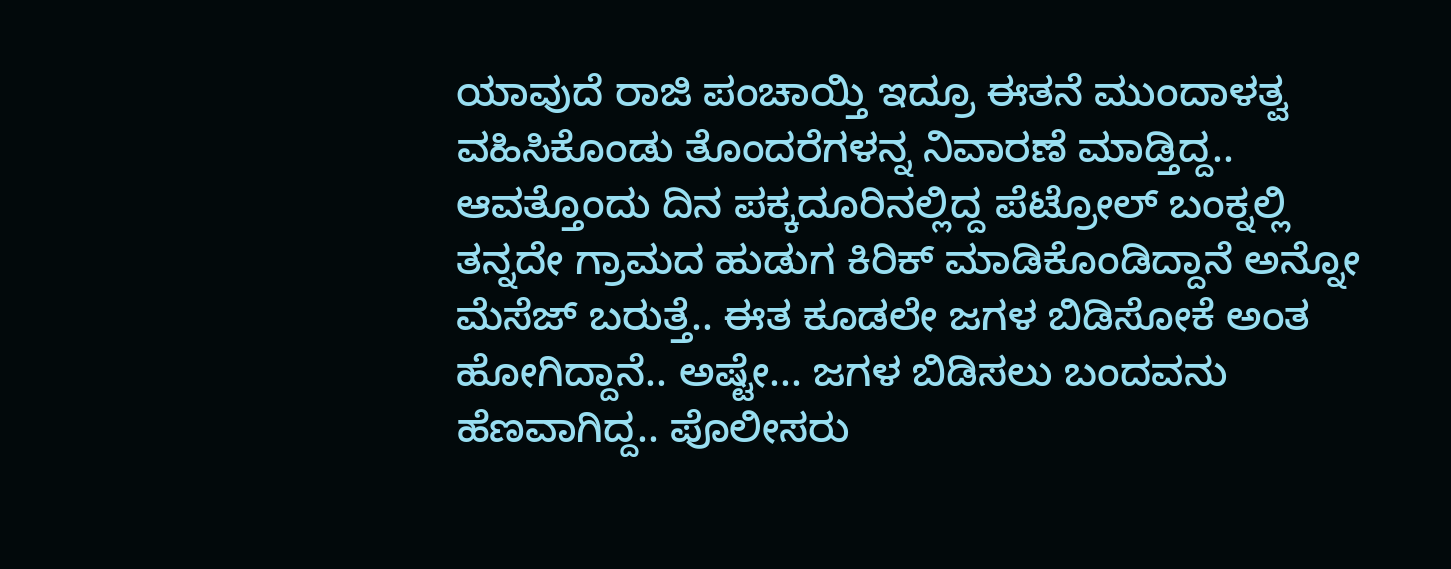ಯಾವುದೆ ರಾಜಿ ಪಂಚಾಯ್ತಿ ಇದ್ರೂ ಈತನೆ ಮುಂದಾಳತ್ವ ವಹಿಸಿಕೊಂಡು ತೊಂದರೆಗಳನ್ನ ನಿವಾರಣೆ ಮಾಡ್ತಿದ್ದ.. ಆವತ್ತೊಂದು ದಿನ ಪಕ್ಕದೂರಿನಲ್ಲಿದ್ದ ಪೆಟ್ರೋಲ್ ಬಂಕ್ನಲ್ಲಿ ತನ್ನದೇ ಗ್ರಾಮದ ಹುಡುಗ ಕಿರಿಕ್ ಮಾಡಿಕೊಂಡಿದ್ದಾನೆ ಅನ್ನೋ ಮೆಸೆಜ್ ಬರುತ್ತೆ.. ಈತ ಕೂಡಲೇ ಜಗಳ ಬಿಡಿಸೋಕೆ ಅಂತ ಹೋಗಿದ್ದಾನೆ.. ಅಷ್ಟೇ... ಜಗಳ ಬಿಡಿಸಲು ಬಂದವನು ಹೆಣವಾಗಿದ್ದ.. ಪೊಲೀಸರು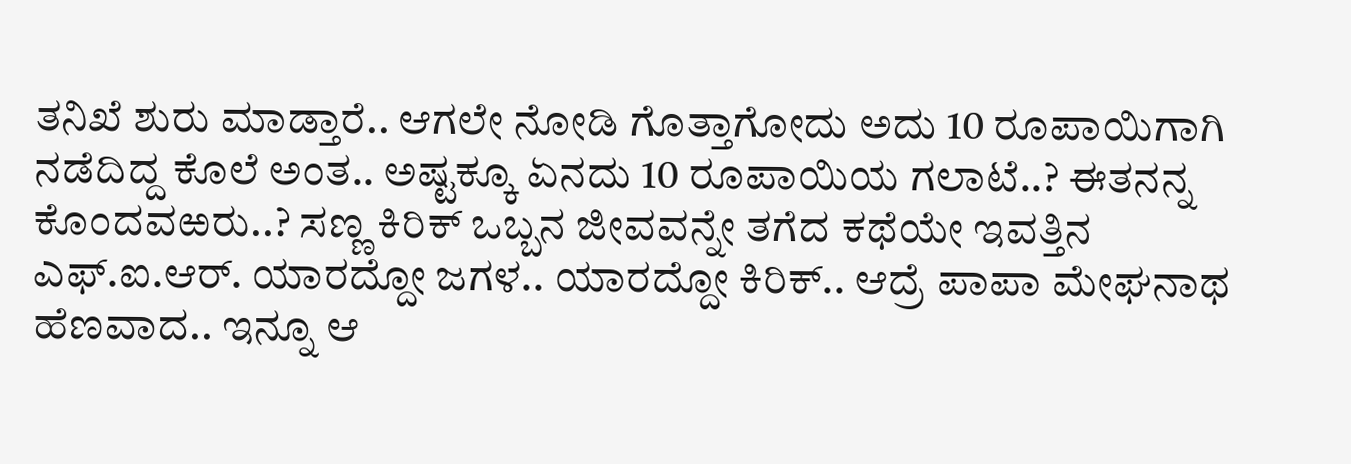ತನಿಖೆ ಶುರು ಮಾಡ್ತಾರೆ.. ಆಗಲೇ ನೋಡಿ ಗೊತ್ತಾಗೋದು ಅದು 10 ರೂಪಾಯಿಗಾಗಿ ನಡೆದಿದ್ದ ಕೊಲೆ ಅಂತ.. ಅಷ್ಟಕ್ಕೂ ಏನದು 10 ರೂಪಾಯಿಯ ಗಲಾಟೆ..? ಈತನನ್ನ ಕೊಂದವಱರು..? ಸಣ್ಣ ಕಿರಿಕ್ ಒಬ್ಬನ ಜೀವವನ್ನೇ ತಗೆದ ಕಥೆಯೇ ಇವತ್ತಿನ ಎಫ್.ಐ.ಆರ್. ಯಾರದ್ದೋ ಜಗಳ.. ಯಾರದ್ದೋ ಕಿರಿಕ್.. ಆದ್ರೆ ಪಾಪಾ ಮೇಘನಾಥ ಹೆಣವಾದ.. ಇನ್ನೂ ಆ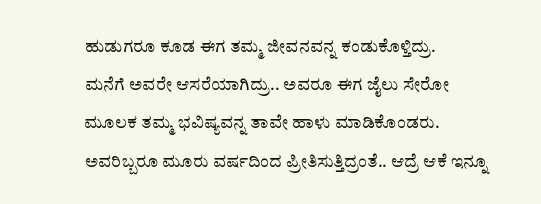ಹುಡುಗರೂ ಕೂಡ ಈಗ ತಮ್ಮ ಜೀವನವನ್ನ ಕಂಡುಕೊಳ್ತಿದ್ರು.
ಮನೆಗೆ ಅವರೇ ಆಸರೆಯಾಗಿದ್ರು.. ಅವರೂ ಈಗ ಜೈಲು ಸೇರೋ ಮೂಲಕ ತಮ್ಮ ಭವಿಷ್ಯವನ್ನ ತಾವೇ ಹಾಳು ಮಾಡಿಕೊಂಡರು. ಅವರಿಬ್ಬರೂ ಮೂರು ವರ್ಷದಿಂದ ಪ್ರೀತಿಸುತ್ತಿದ್ರಂತೆ.. ಆದ್ರೆ ಆಕೆ ಇನ್ನೂ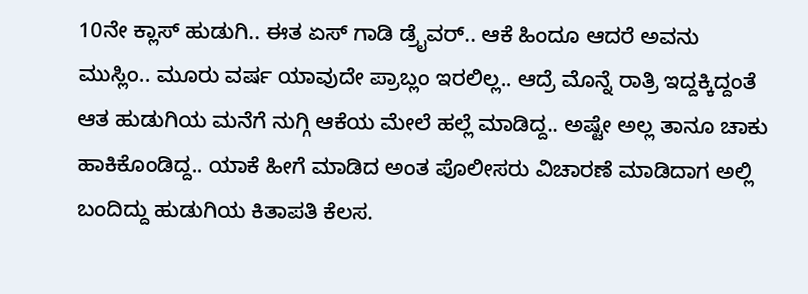10ನೇ ಕ್ಲಾಸ್ ಹುಡುಗಿ.. ಈತ ಏಸ್ ಗಾಡಿ ಡ್ರೈವರ್.. ಆಕೆ ಹಿಂದೂ ಆದರೆ ಅವನು ಮುಸ್ಲಿಂ.. ಮೂರು ವರ್ಷ ಯಾವುದೇ ಪ್ರಾಬ್ಲಂ ಇರಲಿಲ್ಲ.. ಆದ್ರೆ ಮೊನ್ನೆ ರಾತ್ರಿ ಇದ್ದಕ್ಕಿದ್ದಂತೆ ಆತ ಹುಡುಗಿಯ ಮನೆಗೆ ನುಗ್ಗಿ ಆಕೆಯ ಮೇಲೆ ಹಲ್ಲೆ ಮಾಡಿದ್ದ.. ಅಷ್ಟೇ ಅಲ್ಲ ತಾನೂ ಚಾಕು ಹಾಕಿಕೊಂಡಿದ್ದ.. ಯಾಕೆ ಹೀಗೆ ಮಾಡಿದ ಅಂತ ಪೊಲೀಸರು ವಿಚಾರಣೆ ಮಾಡಿದಾಗ ಅಲ್ಲಿ ಬಂದಿದ್ದು ಹುಡುಗಿಯ ಕಿತಾಪತಿ ಕೆಲಸ.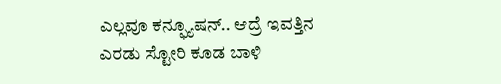ಎಲ್ಲವೂ ಕನ್ಫ್ಯೂಷನ್.. ಆದ್ರೆ ಇವತ್ತಿನ ಎರಡು ಸ್ಟೋರಿ ಕೂಡ ಬಾಳಿ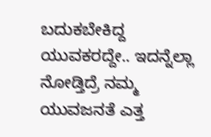ಬದುಕಬೇಕಿದ್ದ ಯುವಕರದ್ದೇ.. ಇದನ್ನೆಲ್ಲಾ ನೋಡ್ತಿದ್ರೆ ನಮ್ಮ ಯುವಜನತೆ ಎತ್ತ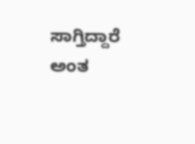ಸಾಗ್ತಿದ್ದಾರೆ ಅಂತ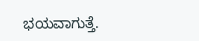ಭಯವಾಗುತ್ತೆ.